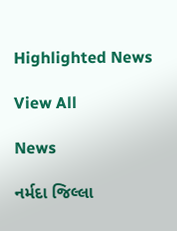Highlighted News

View All

News

નર્મદા જિલ્લા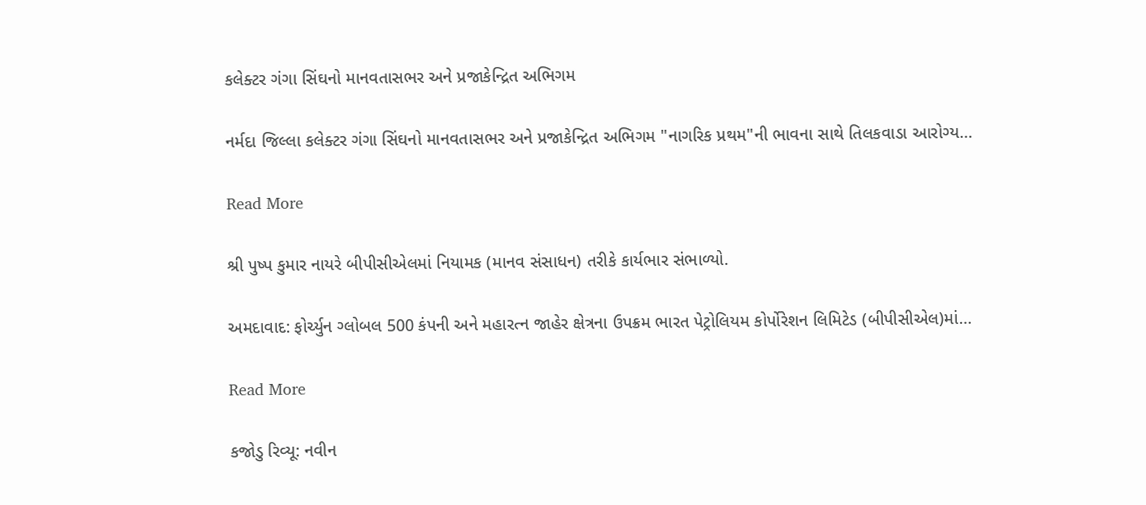કલેક્ટર ગંગા સિંઘનો માનવતાસભર અને પ્રજાકેન્દ્રિત અભિગમ

નર્મદા જિલ્લા કલેક્ટર ગંગા સિંઘનો માનવતાસભર અને પ્રજાકેન્દ્રિત અભિગમ "નાગરિક પ્રથમ"ની ભાવના સાથે તિલકવાડા આરોગ્ય…

Read More

શ્રી પુષ્પ કુમાર નાયરે બીપીસીએલમાં નિયામક (માનવ સંસાધન) તરીકે કાર્યભાર સંભાળ્યો.

અમદાવાદ: ફોર્ચ્યુન ગ્લોબલ 500 કંપની અને મહારત્ન જાહેર ક્ષેત્રના ઉપક્રમ ભારત પેટ્રોલિયમ કોર્પોરેશન લિમિટેડ (બીપીસીએલ)માં…

Read More

કજોડુ રિવ્યૂ: નવીન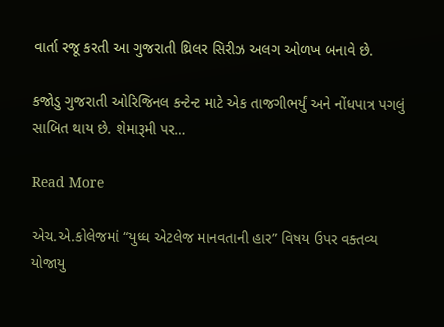વાર્તા રજૂ કરતી આ ગુજરાતી થ્રિલર સિરીઝ અલગ ઓળખ બનાવે છે.

કજોડુ ગુજરાતી ઓરિજિનલ કન્ટેન્ટ માટે એક તાજગીભર્યું અને નોંધપાત્ર પગલું સાબિત થાય છે. શેમારૂમી પર…

Read More

એચ.એ.કોલેજમાં “યુધ્ધ એટલેજ માનવતાની હાર” વિષય ઉપર વક્તવ્ય યોજાયુ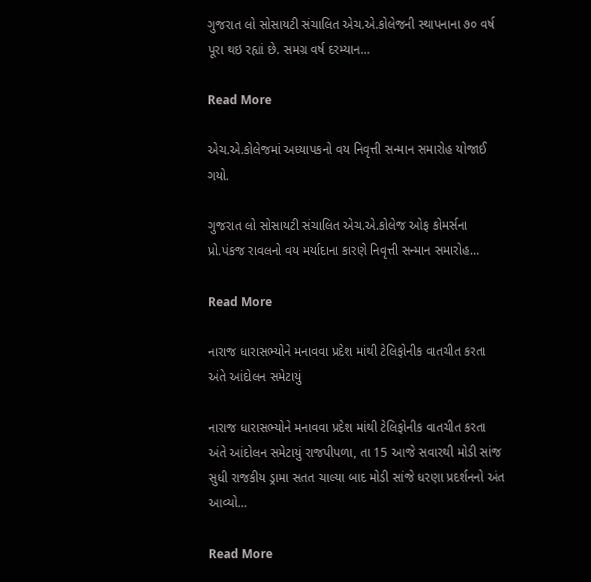ગુજરાત લો સોસાયટી સંચાલિત એચ.એ.કોલેજની સ્થાપનાના ૭૦ વર્ષ પૂરા થઇ રહ્યાં છે. સમગ્ર વર્ષ દરમ્યાન…

Read More

એચ.એ.કોલેજમાં અધ્યાપકનો વય નિવૃત્તી સન્માન સમારોહ યોજાઈ ગયો.

ગુજરાત લો સોસાયટી સંચાલિત એચ.એ.કોલેજ ઓફ કોમર્સના પ્રો.પંકજ રાવલનો વય મર્યાદાના કારણે નિવૃત્તી સન્માન સમારોહ…

Read More

નારાજ ધારાસભ્યોને મનાવવા પ્રદેશ માંથી ટેલિફોનીક વાતચીત કરતા અંતે આંદોલન સમેટાયું

નારાજ ધારાસભ્યોને મનાવવા પ્રદેશ માંથી ટેલિફોનીક વાતચીત કરતા અંતે આંદોલન સમેટાયું રાજપીપળા, તા 15 આજે સવારથી મોડી સાંજ સુધી રાજકીય ડ્રામા સતત ચાલ્યા બાદ મોડી સાંજે ધરણા પ્રદર્શનનો અંત આવ્યો…

Read More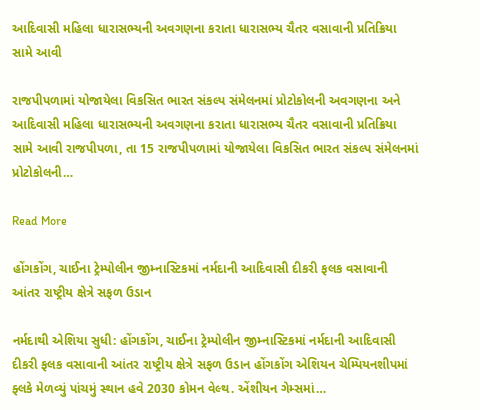આદિવાસી મહિલા ધારાસભ્યની અવગણના કરાતા ધારાસભ્ય ચૈતર વસાવાની પ્રતિક્રિયા સામે આવી

રાજપીપળામાં યોજાયેલા વિકસિત ભારત સંકલ્પ સંમેલનમાં પ્રોટોકોલની અવગણના અને આદિવાસી મહિલા ધારાસભ્યની અવગણના કરાતા ધારાસભ્ય ચૈતર વસાવાની પ્રતિક્રિયા સામે આવી રાજપીપળા, તા 15 રાજપીપળામાં યોજાયેલા વિકસિત ભારત સંકલ્પ સંમેલનમાં પ્રોટોકોલની…

Read More

હોંગકોંગ, ચાઈના ટ્રેમ્પોલીન જીમ્નાસ્ટિકમાં નર્મદાની આદિવાસી દીકરી ફલક વસાવાની આંતર રાષ્ટ્રીય ક્ષેત્રે સફળ ઉડાન

નર્મદાથી એશિયા સુધી: હોંગકોંગ, ચાઈના ટ્રેમ્પોલીન જીમ્નાસ્ટિકમાં નર્મદાની આદિવાસી દીકરી ફલક વસાવાની આંતર રાષ્ટ્રીય ક્ષેત્રે સફળ ઉડાન હોંગકોંગ એશિયન ચેમ્પિયનશીપમાં ફ્લકે મેળવ્યું પાંચમું સ્થાન હવે 2030 કોમન વેલ્થ. એંશીયન ગેમ્સમાં…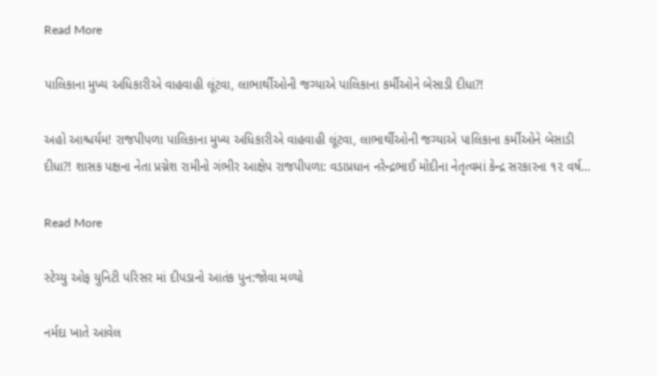Read More

પાલિકાના મુખ્ય અધિકારીએ વાહવાહી લૂંટવા, લાભાર્થીઓની જગ્યાએ પાલિકાના કર્મીઓને બેસાડી દીધા?!

અહો આશ્ચર્યમ! રાજપીપળા પાલિકાના મુખ્ય અધિકારીએ વાહવાહી લૂંટવા, લાભાર્થીઓની જગ્યાએ પાલિકાના કર્મીઓને બેસાડી દીધા?! શાસક પક્ષના નેતા પ્રગ્નેશ રામીનો ગંભીર આક્ષેપ રાજપીપળા: વડાપ્રધાન નરેન્દ્રભાઈ મોદીના નેતૃત્વમાં કેન્દ્ર સરકારના ૧૨ વર્ષ…

Read More

સ્ટેચ્યુ ઓફ યુનિટી પરિસર માં દીપડાનો આતંક પુન:જોવા મળ્યો

નર્મદા ખાતે આવેલ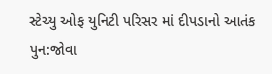સ્ટેચ્યુ ઓફ યુનિટી પરિસર માં દીપડાનો આતંક પુન:જોવા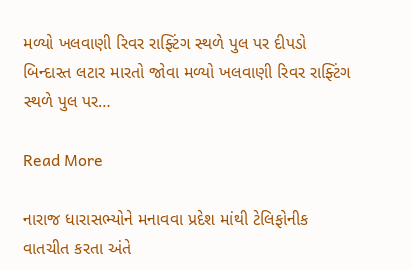મળ્યો ખલવાણી રિવર રાફ્ટિંગ સ્થળે પુલ પર દીપડો બિન્દાસ્ત લટાર મારતો જોવા મળ્યો ખલવાણી રિવર રાફ્ટિંગ સ્થળે પુલ પર…

Read More

નારાજ ધારાસભ્યોને મનાવવા પ્રદેશ માંથી ટેલિફોનીક વાતચીત કરતા અંતે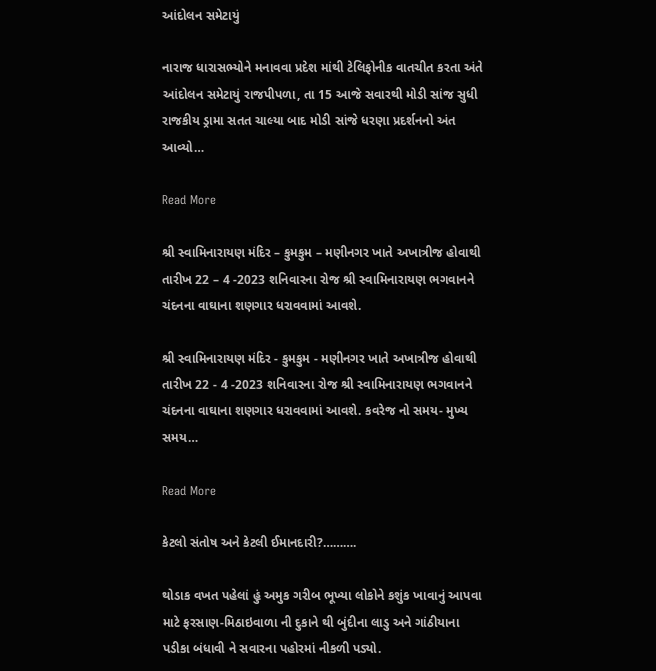આંદોલન સમેટાયું

નારાજ ધારાસભ્યોને મનાવવા પ્રદેશ માંથી ટેલિફોનીક વાતચીત કરતા અંતે આંદોલન સમેટાયું રાજપીપળા, તા 15 આજે સવારથી મોડી સાંજ સુધી રાજકીય ડ્રામા સતત ચાલ્યા બાદ મોડી સાંજે ધરણા પ્રદર્શનનો અંત આવ્યો…

Read More

શ્રી સ્વામિનારાયણ મંદિર – કુમકુમ – મણીનગર ખાતે અખાત્રીજ હોવાથી તારીખ 22 – 4 -2023 શનિવારના રોજ શ્રી સ્વામિનારાયણ ભગવાનને ચંદનના વાઘાના શણગાર ધરાવવામાં આવશે.

શ્રી સ્વામિનારાયણ મંદિર - કુમકુમ - મણીનગર ખાતે અખાત્રીજ હોવાથી તારીખ 22 - 4 -2023 શનિવારના રોજ શ્રી સ્વામિનારાયણ ભગવાનને ચંદનના વાઘાના શણગાર ધરાવવામાં આવશે. કવરેજ નો સમય- મુખ્ય સમય…

Read More

કેટલો સંતોષ અને કેટલી ઈમાનદારી?……….

થોડાક વખત પહેલાં હું અમુક ગરીબ ભૂખ્યા લોકોને કશુંક ખાવાનું આપવા માટે ફરસાણ-મિઠાઇવાળા ની દુકાને થી બુંદીના લાડુ અને ગાંઠીયાના પડીકા બંધાવી ને સવારના પહોરમાં નીકળી પડ્યો.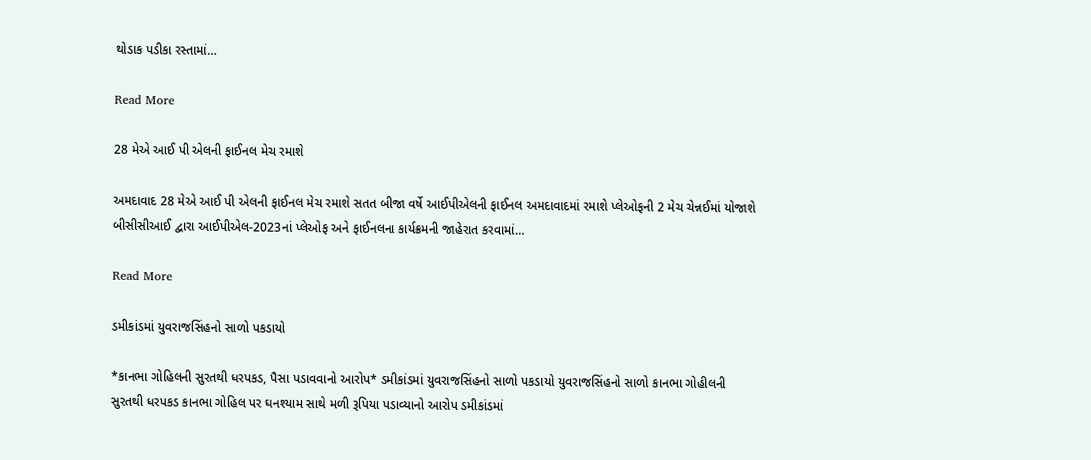થોડાક પડીકા રસ્તામાં…

Read More

28 મેએ આઈ પી એલની ફાઈનલ મેચ રમાશે

અમદાવાદ 28 મેએ આઈ પી એલની ફાઈનલ મેચ રમાશે સતત બીજા વર્ષે આઈપીએલની ફાઈનલ અમદાવાદમાં રમાશે પ્લેઓફની 2 મેચ ચેન્નઈમાં યોજાશે બીસીસીઆઈ દ્વારા આઈપીએલ-2023નાં પ્લેઓફ અને ફાઈનલના કાર્યક્રમની જાહેરાત કરવામાં…

Read More

ડમીકાંડમાં યુવરાજસિંહનો સાળો પકડાયો

*કાનભા ગોહિલની સુરતથી ધરપકડ, પૈસા પડાવવાનો આરોપ* ડમીકાંડમાં યુવરાજસિંહનો સાળો પકડાયો યુવરાજસિંહનો સાળો કાનભા ગોહીલની સુરતથી ધરપકડ કાનભા ગોહિલ પર ઘનશ્યામ સાથે મળી રૂપિયા પડાવ્યાનો આરોપ ડમીકાંડમાં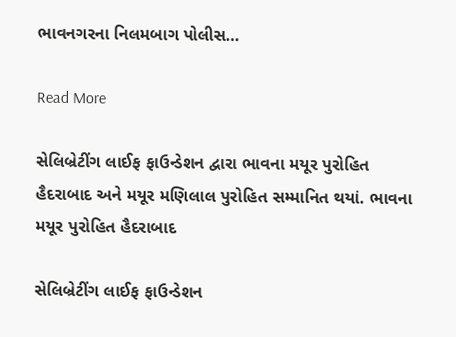ભાવનગરના નિલમબાગ પોલીસ…

Read More

સેલિબ્રેટીંગ લાઈફ ફાઉન્ડેશન દ્વારા ભાવના મયૂર પુરોહિત હૈદરાબાદ અને મયૂર મણિલાલ પુરોહિત સમ્માનિત થયાં. ભાવના મયૂર પુરોહિત હૈદરાબાદ

સેલિબ્રેટીંગ લાઈફ ફાઉન્ડેશન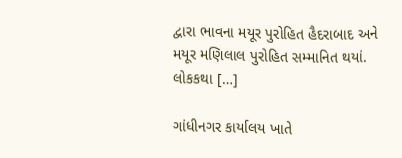દ્વારા ભાવના મયૂર પુરોહિત હૈદરાબાદ અને મયૂર મણિલાલ પુરોહિત સમ્માનિત થયાં. લોકકથા […]

ગાંધીનગર કાર્યાલય ખાતે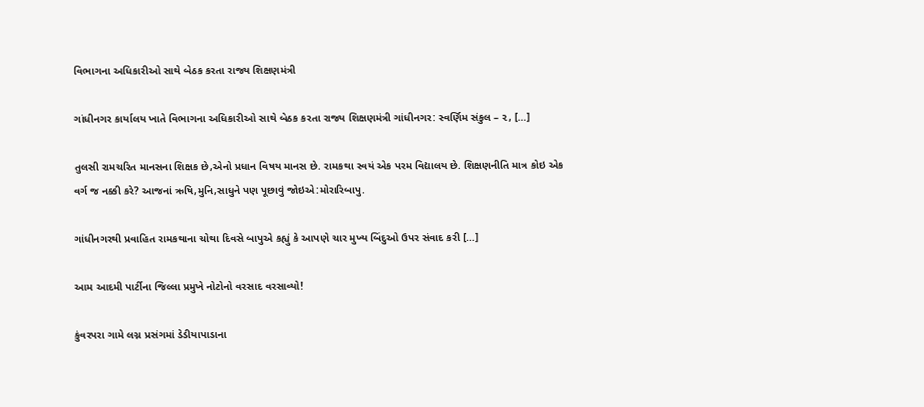વિભાગના અધિકારીઓ સાથે બેઠક કરતા રાજ્ય શિક્ષણમંત્રી

ગાંધીનગર કાર્યાલય ખાતે વિભાગના અધિકારીઓ સાથે બેઠક કરતા રાજ્ય શિક્ષણમંત્રી ગાંધીનગર: સ્વર્ણિમ સંકુલ – ૨, […]

તુલસી રામચરિત માનસના શિક્ષક છે,એનો પ્રધાન વિષય માનસ છે. રામકથા સ્વયં એક પરમ વિદ્યાલય છે. શિક્ષણનીતિ માત્ર કોઇ એક વર્ગ જ નક્કી કરે? આજનાં ઋષિ,મુનિ,સાધુને પણ પૂછાવું જોઇએ:મોરારિબાપુ.

ગાંધીનગરથી પ્રવાહિત રામકથાના ચોથા દિવસે બાપુએ કહ્યું કે આપણે ચાર મુખ્ય બિંદુઓ ઉપર સંવાદ કરી […]

આમ આદમી પાર્ટીના જિલ્લા પ્રમુખે નોટોનો વરસાદ વરસાવ્યો!

કુંવરપરા ગામે લગ્ન પ્રસંગમાં ડેડીયાપાડાના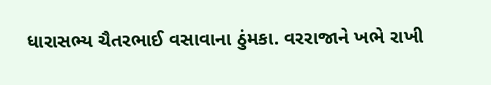ધારાસભ્ય ચૈતરભાઈ વસાવાના ઠુંમકા. વરરાજાને ખભે રાખી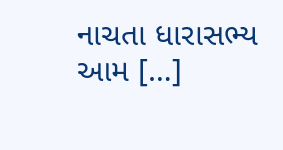નાચતા ધારાસભ્ય આમ […]